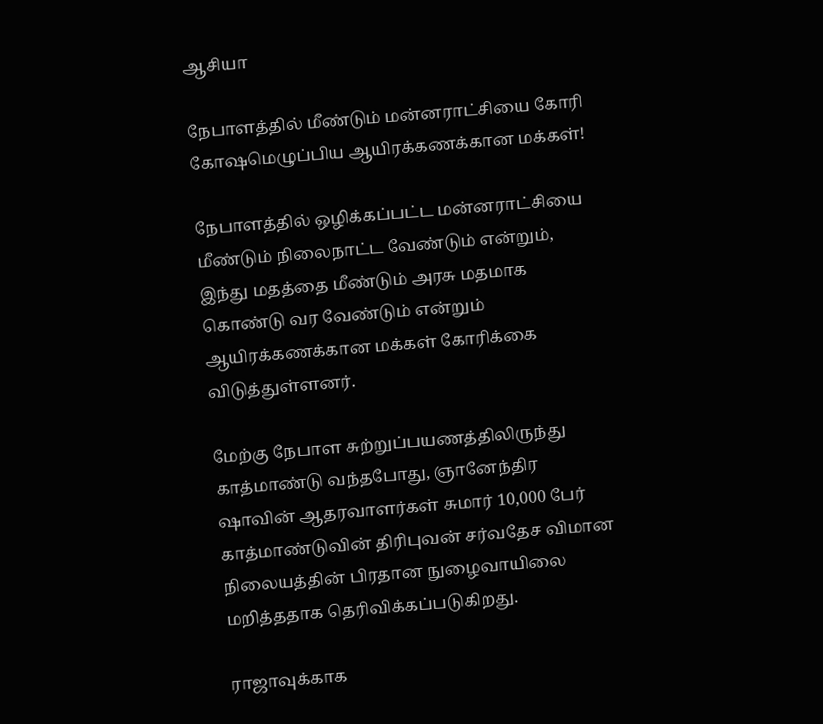ஆசியா

நேபாளத்தில் மீண்டும் மன்னராட்சியை கோரி கோஷமெழுப்பிய ஆயிரக்கணக்கான மக்கள்!

நேபாளத்தில் ஒழிக்கப்பட்ட மன்னராட்சியை மீண்டும் நிலைநாட்ட வேண்டும் என்றும், இந்து மதத்தை மீண்டும் அரசு மதமாக கொண்டு வர வேண்டும் என்றும் ஆயிரக்கணக்கான மக்கள் கோரிக்கை விடுத்துள்ளனர்.

மேற்கு நேபாள சுற்றுப்பயணத்திலிருந்து காத்மாண்டு வந்தபோது, ஞானேந்திர ஷாவின் ஆதரவாளர்கள் சுமார் 10,000 பேர் காத்மாண்டுவின் திரிபுவன் சர்வதேச விமான நிலையத்தின் பிரதான நுழைவாயிலை மறித்ததாக தெரிவிக்கப்படுகிறது.

ராஜாவுக்காக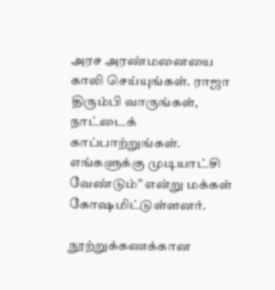அரச அரண்மனையை காலி செய்யுங்கள். ராஜா திரும்பி வாருங்கள், நாட்டைக் காப்பாற்றுங்கள். எங்களுக்கு முடியாட்சி வேண்டும்” என்று மக்கள் கோஷமிட்டுள்ளனர்.

நூற்றுக்கணக்கான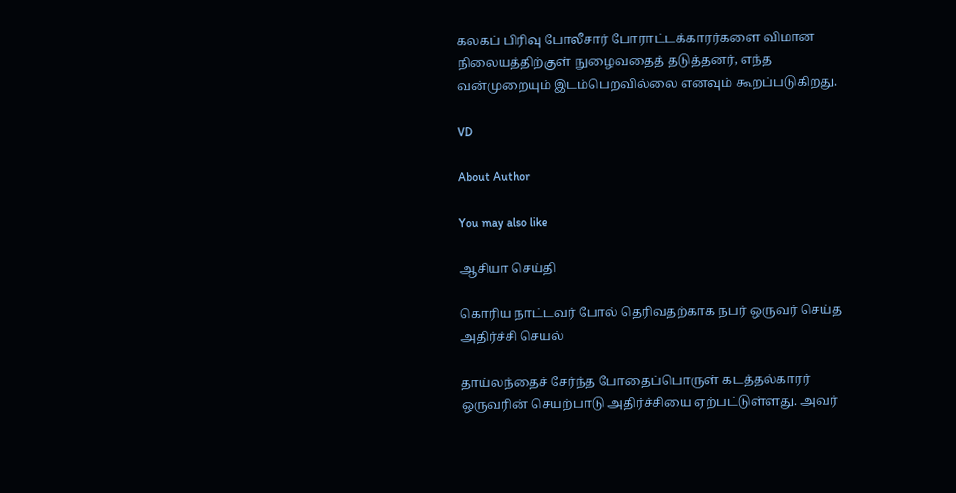கலகப் பிரிவு போலீசார் போராட்டக்காரர்களை விமான நிலையத்திற்குள் நுழைவதைத் தடுத்தனர், எந்த வன்முறையும் இடம்பெறவில்லை எனவும் கூறப்படுகிறது.

VD

About Author

You may also like

ஆசியா செய்தி

கொரிய நாட்டவர் போல் தெரிவதற்காக நபர் ஒருவர் செய்த அதிர்ச்சி செயல்

தாய்லந்தைச் சேர்ந்த போதைப்பொருள் கடத்தல்காரர் ஒருவரின் செயற்பாடு அதிர்ச்சியை ஏற்பட்டுள்ளது. அவர்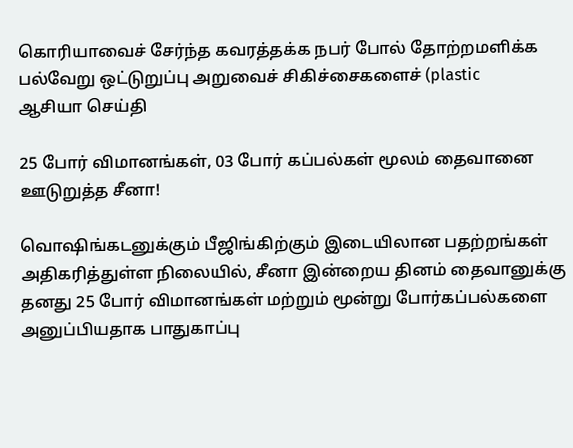கொரியாவைச் சேர்ந்த கவரத்தக்க நபர் போல் தோற்றமளிக்க பல்வேறு ஒட்டுறுப்பு அறுவைச் சிகிச்சைகளைச் (plastic
ஆசியா செய்தி

25 போர் விமானங்கள், 03 போர் கப்பல்கள் மூலம் தைவானை ஊடுறுத்த சீனா!

வொஷிங்கடனுக்கும் பீஜிங்கிற்கும் இடையிலான பதற்றங்கள் அதிகரித்துள்ள நிலையில், சீனா இன்றைய தினம் தைவானுக்கு தனது 25 போர் விமானங்கள் மற்றும் மூன்று போர்கப்பல்களை அனுப்பியதாக பாதுகாப்பு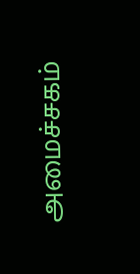அமைச்சகம்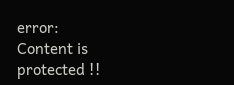error: Content is protected !!